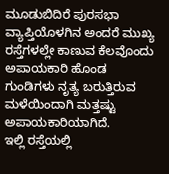ಮೂಡುಬಿದಿರೆ ಪುರಸಭಾ ವ್ಯಾಪ್ತಿಯೊಳಗಿನ ಅಂದರೆ ಮುಖ್ಯ ರಸ್ತೆಗಳಲ್ಲೇ ಕಾಣುವ ಕೆಲವೊಂದು ಅಪಾಯಕಾರಿ ಹೊಂಡ ಗುಂಡಿಗಳು ನೃತ್ಯ ಬರುತ್ತಿರುವ ಮಳೆಯಿಂದಾಗಿ ಮತ್ತಷ್ಟು ಅಪಾಯಕಾರಿಯಾಗಿದೆ.
ಇಲ್ಲಿ ರಸ್ತೆಯಲ್ಲಿ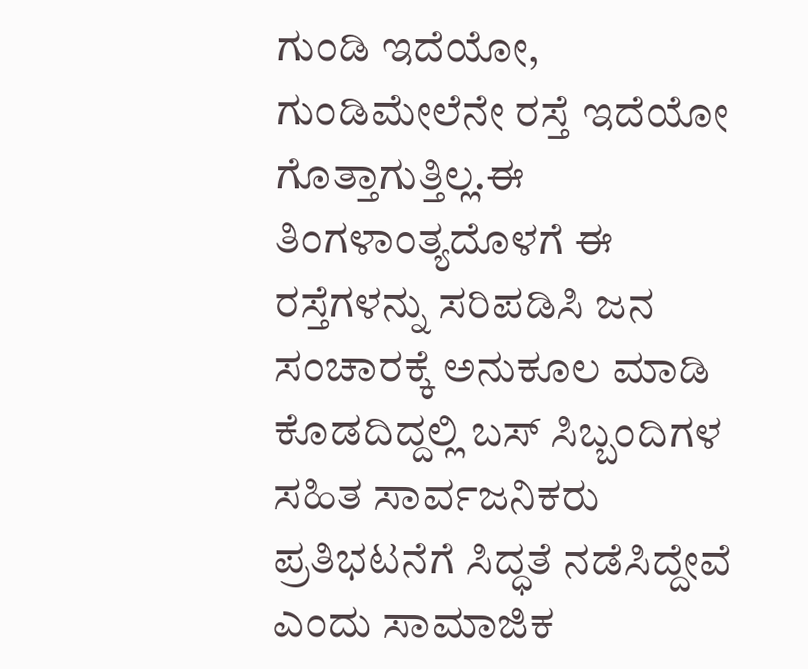ಗುಂಡಿ ಇದೆಯೋ, ಗುಂಡಿಮೇಲೆನೇ ರಸ್ತೆ ಇದೆಯೋ ಗೊತ್ತಾಗುತ್ತಿಲ್ಲ.ಈ ತಿಂಗಳಾಂತ್ಯದೊಳಗೆ ಈ ರಸ್ತೆಗಳನ್ನು ಸರಿಪಡಿಸಿ ಜನ ಸಂಚಾರಕ್ಕೆ ಅನುಕೂಲ ಮಾಡಿ ಕೊಡದಿದ್ದಲ್ಲಿ ಬಸ್ ಸಿಬ್ಬಂದಿಗಳ ಸಹಿತ ಸಾರ್ವಜನಿಕರು ಪ್ರತಿಭಟನೆಗೆ ಸಿದ್ಧತೆ ನಡೆಸಿದ್ದೇವೆ ಎಂದು ಸಾಮಾಜಿಕ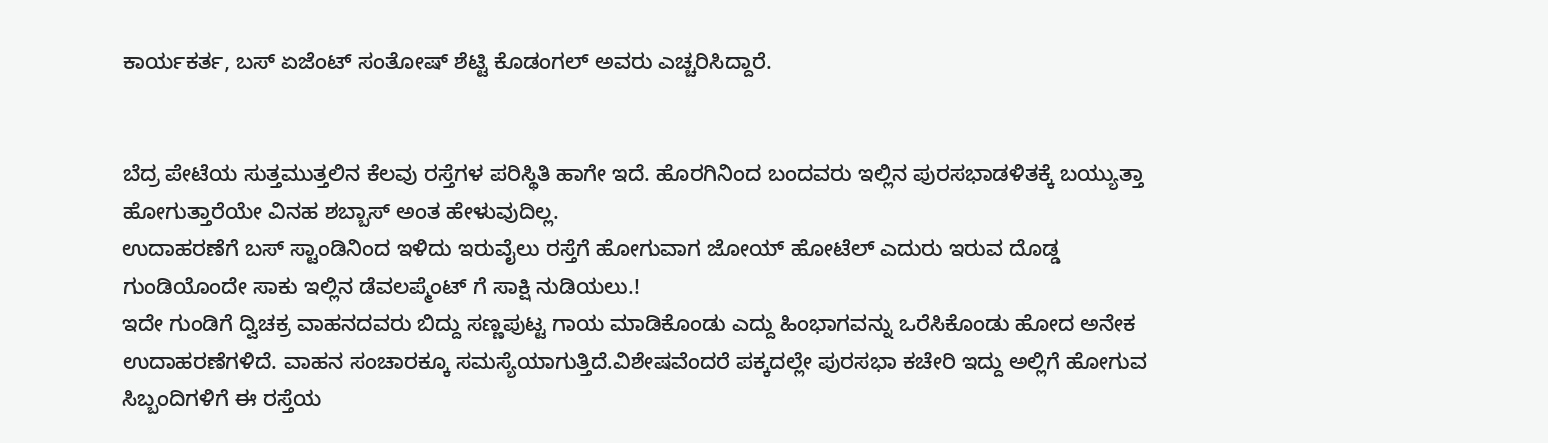ಕಾರ್ಯಕರ್ತ, ಬಸ್ ಏಜೆಂಟ್ ಸಂತೋಷ್ ಶೆಟ್ಟಿ ಕೊಡಂಗಲ್ ಅವರು ಎಚ್ಚರಿಸಿದ್ದಾರೆ.


ಬೆದ್ರ ಪೇಟೆಯ ಸುತ್ತಮುತ್ತಲಿನ ಕೆಲವು ರಸ್ತೆಗಳ ಪರಿಸ್ಥಿತಿ ಹಾಗೇ ಇದೆ. ಹೊರಗಿನಿಂದ ಬಂದವರು ಇಲ್ಲಿನ ಪುರಸಭಾಡಳಿತಕ್ಕೆ ಬಯ್ಯುತ್ತಾ ಹೋಗುತ್ತಾರೆಯೇ ವಿನಹ ಶಬ್ಬಾಸ್ ಅಂತ ಹೇಳುವುದಿಲ್ಲ.
ಉದಾಹರಣೆಗೆ ಬಸ್ ಸ್ಟಾಂಡಿನಿಂದ ಇಳಿದು ಇರುವೈಲು ರಸ್ತೆಗೆ ಹೋಗುವಾಗ ಜೋಯ್ ಹೋಟೆಲ್ ಎದುರು ಇರುವ ದೊಡ್ಡ ಗುಂಡಿಯೊಂದೇ ಸಾಕು ಇಲ್ಲಿನ ಡೆವಲಪ್ಮೆಂಟ್ ಗೆ ಸಾಕ್ಷಿ ನುಡಿಯಲು.!
ಇದೇ ಗುಂಡಿಗೆ ದ್ವಿಚಕ್ರ ವಾಹನದವರು ಬಿದ್ದು ಸಣ್ಣಪುಟ್ಟ ಗಾಯ ಮಾಡಿಕೊಂಡು ಎದ್ದು ಹಿಂಭಾಗವನ್ನು ಒರೆಸಿಕೊಂಡು ಹೋದ ಅನೇಕ ಉದಾಹರಣೆಗಳಿದೆ. ವಾಹನ ಸಂಚಾರಕ್ಕೂ ಸಮಸ್ಯೆಯಾಗುತ್ತಿದೆ.ವಿಶೇಷವೆಂದರೆ ಪಕ್ಕದಲ್ಲೇ ಪುರಸಭಾ ಕಚೇರಿ ಇದ್ದು ಅಲ್ಲಿಗೆ ಹೋಗುವ ಸಿಬ್ಬಂದಿಗಳಿಗೆ ಈ ರಸ್ತೆಯ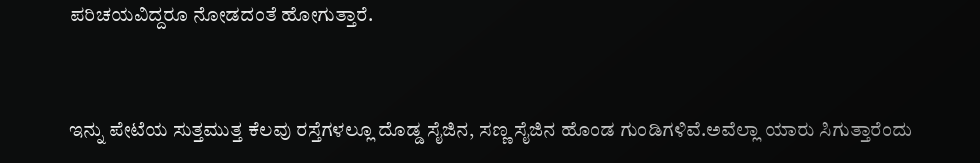ಪರಿಚಯವಿದ್ದರೂ ನೋಡದಂತೆ ಹೋಗುತ್ತಾರೆ.


ಇನ್ನು ಪೇಟೆಯ ಸುತ್ತಮುತ್ತ ಕೆಲವು ರಸ್ತೆಗಳಲ್ಲೂ ದೊಡ್ಡ ಸೈಜಿನ, ಸಣ್ಣ ಸೈಜಿನ ಹೊಂಡ ಗುಂಡಿಗಳಿವೆ.ಅವೆಲ್ಲಾ ಯಾರು ಸಿಗುತ್ತಾರೆಂದು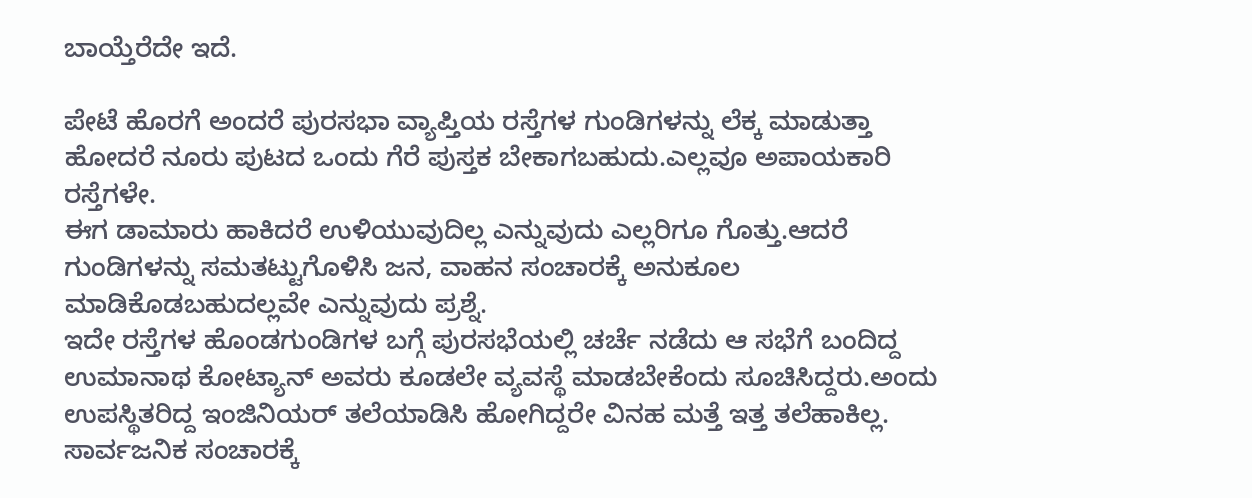ಬಾಯ್ತೆರೆದೇ ಇದೆ.

ಪೇಟೆ ಹೊರಗೆ ಅಂದರೆ ಪುರಸಭಾ ವ್ಯಾಪ್ತಿಯ ರಸ್ತೆಗಳ ಗುಂಡಿಗಳನ್ನು ಲೆಕ್ಕ ಮಾಡುತ್ತಾ ಹೋದರೆ ನೂರು ಪುಟದ ಒಂದು ಗೆರೆ ಪುಸ್ತಕ ಬೇಕಾಗಬಹುದು.ಎಲ್ಲವೂ ಅಪಾಯಕಾರಿ ರಸ್ತೆಗಳೇ.
ಈಗ ಡಾಮಾರು ಹಾಕಿದರೆ ಉಳಿಯುವುದಿಲ್ಲ ಎನ್ನುವುದು ಎಲ್ಲರಿಗೂ ಗೊತ್ತು.ಆದರೆ ಗುಂಡಿಗಳನ್ನು ಸಮತಟ್ಟುಗೊಳಿಸಿ ಜನ, ವಾಹನ ಸಂಚಾರಕ್ಕೆ ಅನುಕೂಲ ಮಾಡಿಕೊಡಬಹುದಲ್ಲವೇ ಎನ್ನುವುದು ಪ್ರಶ್ನೆ.
ಇದೇ ರಸ್ತೆಗಳ ಹೊಂಡಗುಂಡಿಗಳ ಬಗ್ಗೆ ಪುರಸಭೆಯಲ್ಲಿ ಚರ್ಚೆ ನಡೆದು ಆ ಸಭೆಗೆ ಬಂದಿದ್ದ ಉಮಾನಾಥ ಕೋಟ್ಯಾನ್ ಅವರು ಕೂಡಲೇ ವ್ಯವಸ್ಥೆ ಮಾಡಬೇಕೆಂದು ಸೂಚಿಸಿದ್ದರು.ಅಂದು ಉಪಸ್ಥಿತರಿದ್ದ ಇಂಜಿನಿಯರ್ ತಲೆಯಾಡಿಸಿ ಹೋಗಿದ್ದರೇ ವಿನಹ ಮತ್ತೆ ಇತ್ತ ತಲೆಹಾಕಿಲ್ಲ.
ಸಾರ್ವಜನಿಕ ಸಂಚಾರಕ್ಕೆ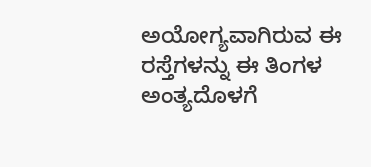ಅಯೋಗ್ಯವಾಗಿರುವ ಈ ರಸ್ತೆಗಳನ್ನು ಈ ತಿಂಗಳ ಅಂತ್ಯದೊಳಗೆ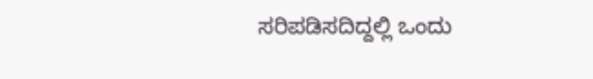ಸರಿಪಡಿಸದಿದ್ದಲ್ಲಿ ಒಂದು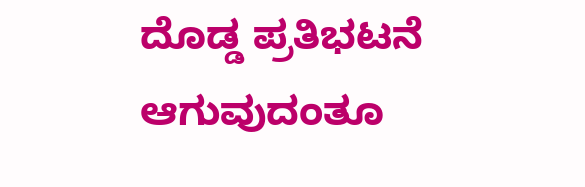ದೊಡ್ಡ ಪ್ರತಿಭಟನೆ ಆಗುವುದಂತೂ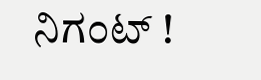ನಿಗಂಟ್ !